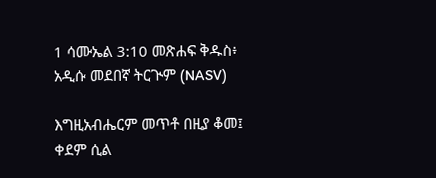1 ሳሙኤል 3:10 መጽሐፍ ቅዱስ፥ አዲሱ መደበኛ ትርጒም (NASV)

እግዚአብሔርም መጥቶ በዚያ ቆመ፤ ቀደም ሲል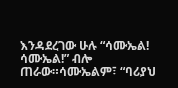እንዳደረገው ሁሉ “ሳሙኤል! ሳሙኤል!” ብሎ ጠራው።ሳሙኤልም፣ “ባሪያህ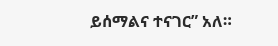ይሰማልና ተናገር” አለ።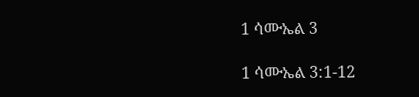1 ሳሙኤል 3

1 ሳሙኤል 3:1-12